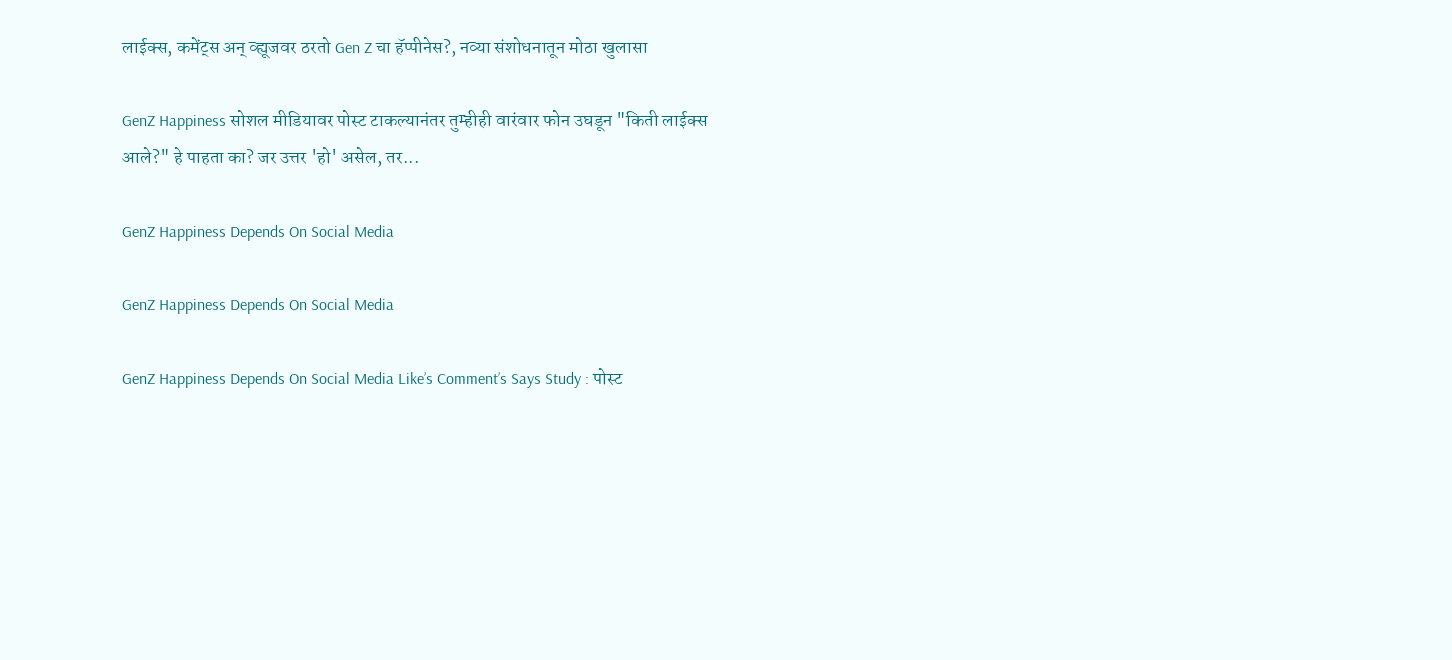लाईक्स, कमेंट्स अन् व्ह्यूजवर ठरतो Gen Z चा हॅप्पीनेस?, नव्या संशोधनातून मोठा खुलासा

GenZ Happiness सोशल मीडियावर पोस्ट टाकल्यानंतर तुम्हीही वारंवार फोन उघडून "किती लाईक्स आले?" हे पाहता का? जर उत्तर 'हो' असेल, तर...

GenZ Happiness Depends On Social Media

GenZ Happiness Depends On Social Media

GenZ Happiness Depends On Social Media Like’s Comment’s Says Study : पोस्ट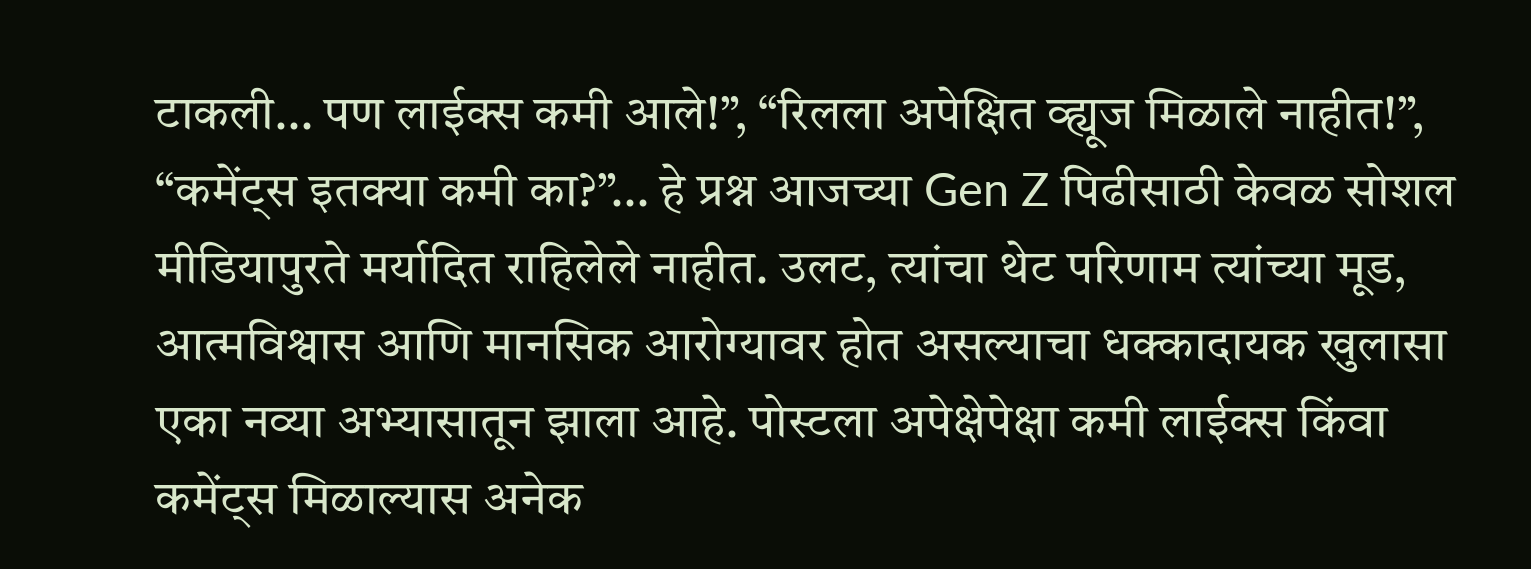टाकली… पण लाईक्स कमी आले!”, “रिलला अपेक्षित व्ह्यूज मिळाले नाहीत!”, “कमेंट्स इतक्या कमी का?”… हे प्रश्न आजच्या Gen Z पिढीसाठी केवळ सोशल मीडियापुरते मर्यादित राहिलेले नाहीत. उलट, त्यांचा थेट परिणाम त्यांच्या मूड, आत्मविश्वास आणि मानसिक आरोग्यावर होत असल्याचा धक्कादायक खुलासा एका नव्या अभ्यासातून झाला आहे. पोस्टला अपेक्षेपेक्षा कमी लाईक्स किंवा कमेंट्स मिळाल्यास अनेक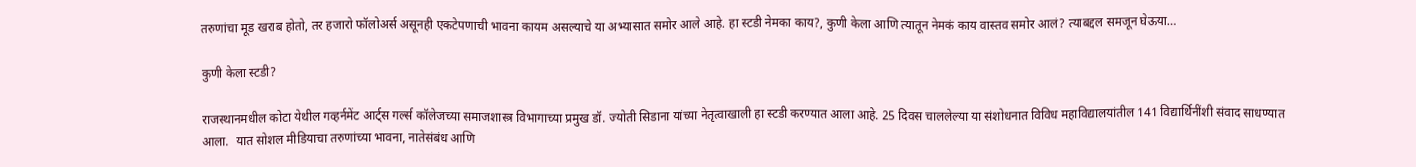तरुणांचा मूड खराब होतो, तर हजारो फॉलोअर्स असूनही एकटेपणाची भावना कायम असल्याचे या अभ्यासात समोर आले आहे. हा स्टडी नेमका काय?, कुणी केला आणि त्यातून नेमकं काय वास्तव समोर आलं? त्याबद्दल समजून घेऊया…

कुणी केला स्टडी?

राजस्थानमधील कोटा येथील गव्हर्नमेंट आर्ट्स गर्ल्स कॉलेजच्या समाजशास्त्र विभागाच्या प्रमुख डॉ. ज्योती सिडाना यांच्या नेतृत्वाखाली हा स्टडी करण्यात आला आहे. 25 दिवस चाललेल्या या संशोधनात विविध महाविद्यालयांतील 141 विद्यार्थिनींशी संवाद साधण्यात आला.  यात सोशल मीडियाचा तरुणांच्या भावना, नातेसंबंध आणि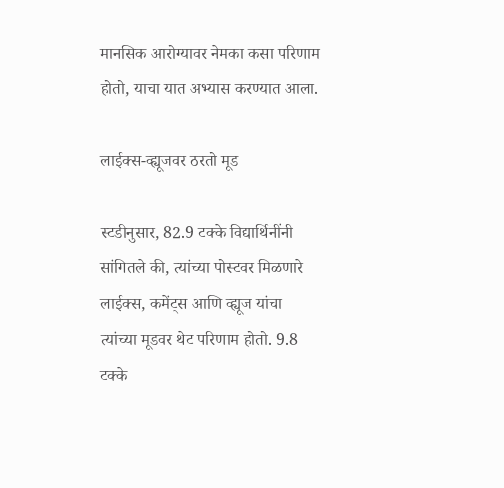मानसिक आरोग्यावर नेमका कसा परिणाम होतो, याचा यात अभ्यास करण्यात आला.

लाईक्स-व्ह्यूजवर ठरतो मूड

स्टडीनुसार, 82.9 टक्के विद्यार्थिनींनी सांगितले की, त्यांच्या पोस्टवर मिळणारे लाईक्स, कमेंट्स आणि व्ह्यूज यांचा त्यांच्या मूडवर थेट परिणाम होतो. 9.8 टक्के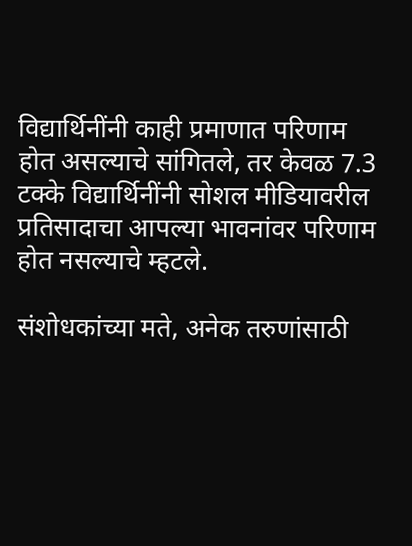विद्यार्थिनींनी काही प्रमाणात परिणाम होत असल्याचे सांगितले, तर केवळ 7.3 टक्के विद्यार्थिनींनी सोशल मीडियावरील प्रतिसादाचा आपल्या भावनांवर परिणाम होत नसल्याचे म्हटले.

संशोधकांच्या मते, अनेक तरुणांसाठी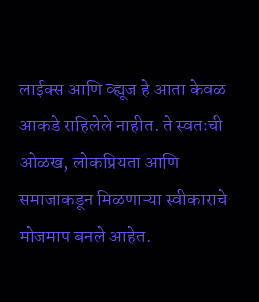लाईक्स आणि व्ह्यूज हे आता केवळ आकडे राहिलेले नाहीत. ते स्वतःची ओळख, लोकप्रियता आणि समाजाकडून मिळणाऱ्या स्वीकाराचे मोजमाप बनले आहेत.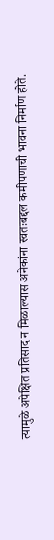त्यामुळे अपेक्षित प्रतिसाद न मिळाल्यास अनेकांना स्वतःबद्दल कमीपणाची भावना निर्माण होते.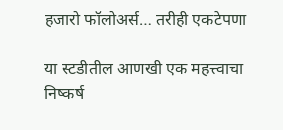हजारो फॉलोअर्स… तरीही एकटेपणा

या स्टडीतील आणखी एक महत्त्वाचा निष्कर्ष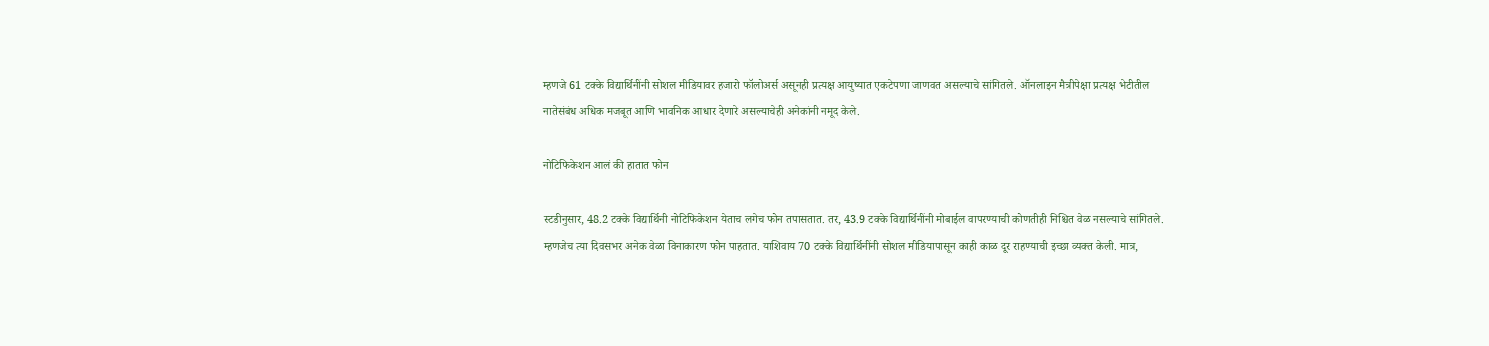म्हणजे 61 टक्के विद्यार्थिनींनी सोशल मीडियावर हजारो फॉलोअर्स असूनही प्रत्यक्ष आयुष्यात एकटेपणा जाणवत असल्याचे सांगितले. ऑनलाइन मैत्रीपेक्षा प्रत्यक्ष भेटीतील नातेसंबंध अधिक मजबूत आणि भावनिक आधार देणारे असल्याचेही अनेकांनी नमूद केले.

नोटिफिकेशन आलं की हातात फोन

स्टडीनुसार, 48.2 टक्के विद्यार्थिनी नोटिफिकेशन येताच लगेच फोन तपासतात. तर, 43.9 टक्के विद्यार्थिनींनी मोबाईल वापरण्याची कोणतीही निश्चित वेळ नसल्याचे सांगितले. म्हणजेच त्या दिवसभर अनेक वेळा विनाकारण फोन पाहतात. याशिवाय 70 टक्के विद्यार्थिनींनी सोशल मीडियापासून काही काळ दूर राहण्याची इच्छा व्यक्त केली. मात्र,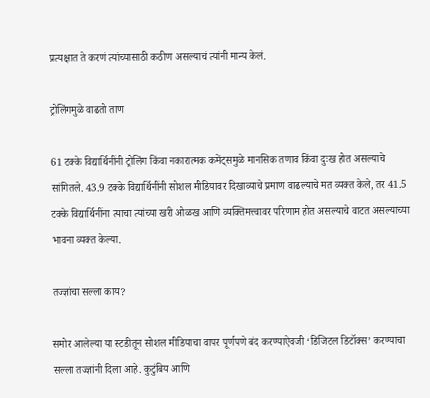प्रत्यक्षात ते करणं त्यांच्यासाठी कठीण असल्याचं त्यांनी मान्य केलं.

ट्रोलिंगमुळे वाढतो ताण

61 टक्के विद्यार्थिनींनी ट्रोलिंग किंवा नकारात्मक कमेंट्समुळे मानसिक तणाव किंवा दुःख होत असल्याचे सांगितले. 43.9 टक्के विद्यार्थिनींनी सोशल मीडियावर दिखाव्याचे प्रमाण वाढल्याचे मत व्यक्त केले, तर 41.5 टक्के विद्यार्थिनींना त्याचा त्यांच्या खरी ओळख आणि व्यक्तिमत्त्वावर परिणाम होत असल्याचे वाटत असल्याच्या भावना व्यक्त केल्या.

तज्ज्ञांचा सल्ला काय?

समोर आलेल्या या स्टडीतून सोशल मीडियाचा वापर पूर्णपणे बंद करण्याऐवजी ‘डिजिटल डिटॉक्स’ करण्याचा सल्ला तज्ज्ञांनी दिला आहे. कुटुंबिय आणि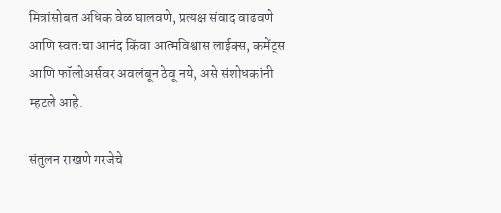मित्रांसोबत अधिक वेळ घालवणे, प्रत्यक्ष संवाद वाढवणे आणि स्वतःचा आनंद किंवा आत्मविश्वास लाईक्स, कमेंट्स आणि फॉलोअर्सवर अवलंबून ठेवू नये, असे संशोधकांनी म्हटले आहे.

संतुलन राखणे गरजेचे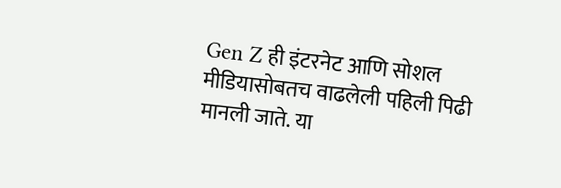Gen Z ही इंटरनेट आणि सोशल मीडियासोबतच वाढलेली पहिली पिढी मानली जाते. या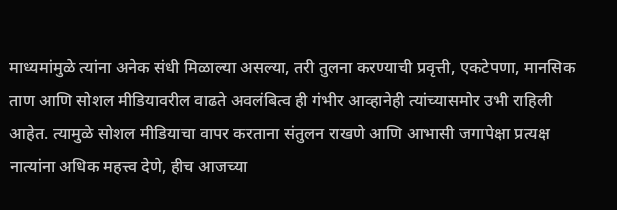माध्यमांमुळे त्यांना अनेक संधी मिळाल्या असल्या, तरी तुलना करण्याची प्रवृत्ती, एकटेपणा, मानसिक ताण आणि सोशल मीडियावरील वाढते अवलंबित्व ही गंभीर आव्हानेही त्यांच्यासमोर उभी राहिली आहेत. त्यामुळे सोशल मीडियाचा वापर करताना संतुलन राखणे आणि आभासी जगापेक्षा प्रत्यक्ष नात्यांना अधिक महत्त्व देणे, हीच आजच्या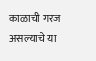काळाची गरज असल्याचे या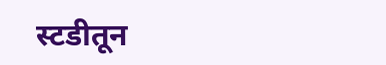स्टडीतून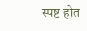स्पष्ट होत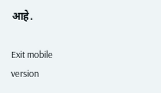आहे.

Exit mobile version